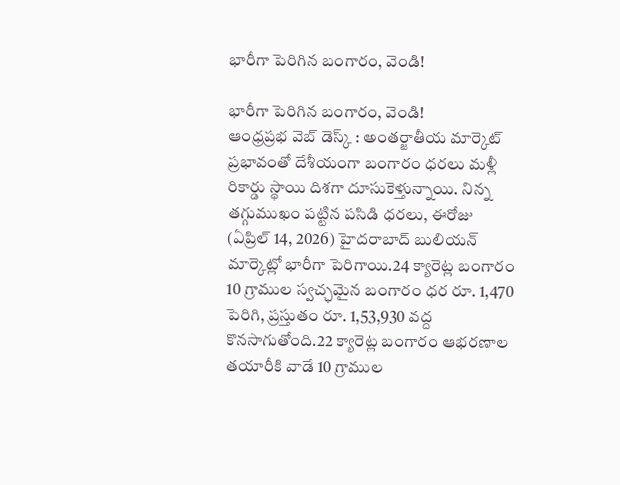భారీగా పెరిగిన బంగారం, వెండి!

భారీగా పెరిగిన బంగారం, వెండి!
ఆంధ్రప్రభ వెబ్ డెస్క్ : అంతర్జాతీయ మార్కెట్ ప్రభావంతో దేశీయంగా బంగారం ధరలు మళ్లీ రికార్డు స్థాయి దిశగా దూసుకెళ్తున్నాయి. నిన్న తగ్గుముఖం పట్టిన పసిడి ధరలు, ఈరోజు (ఏప్రిల్ 14, 2026) హైదరాబాద్ బులియన్ మార్కెట్లో భారీగా పెరిగాయి.24 క్యారెట్ల బంగారం 10 గ్రాముల స్వచ్ఛమైన బంగారం ధర రూ. 1,470 పెరిగి, ప్రస్తుతం రూ. 1,53,930 వద్ద కొనసాగుతోంది.22 క్యారెట్ల బంగారం ఆభరణాల తయారీకి వాడే 10 గ్రాముల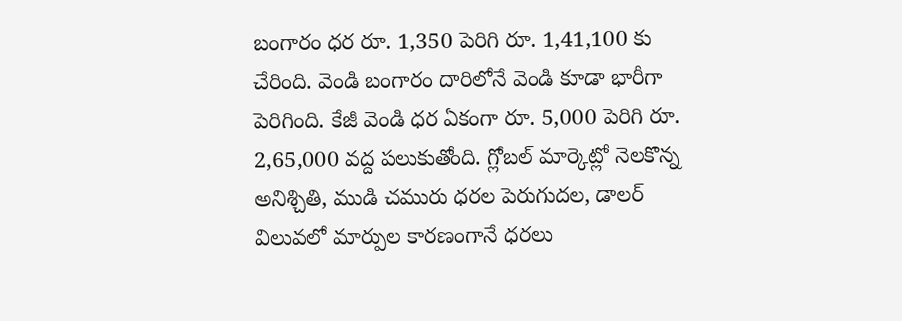బంగారం ధర రూ. 1,350 పెరిగి రూ. 1,41,100 కు చేరింది. వెండి బంగారం దారిలోనే వెండి కూడా భారీగా పెరిగింది. కేజీ వెండి ధర ఏకంగా రూ. 5,000 పెరిగి రూ. 2,65,000 వద్ద పలుకుతోంది. గ్లోబల్ మార్కెట్లో నెలకొన్న అనిశ్చితి, ముడి చమురు ధరల పెరుగుదల, డాలర్ విలువలో మార్పుల కారణంగానే ధరలు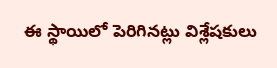ఈ స్థాయిలో పెరిగినట్లు విశ్లేషకులు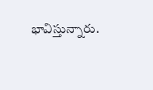భావిస్తున్నారు.